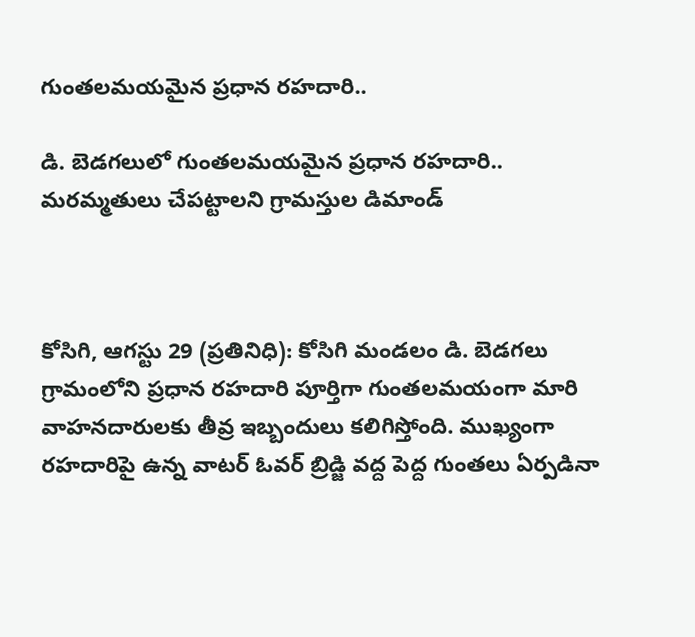గుంతలమయమైన ప్రధాన రహదారి..

డి. బెడగలులో గుంతలమయమైన ప్రధాన రహదారి.. మరమ్మతులు చేపట్టాలని గ్రామస్తుల డిమాండ్



కోసిగి, ఆగస్టు 29 (ప్రతినిధి): కోసిగి మండలం డి. బెడగలు గ్రామంలోని ప్రధాన రహదారి పూర్తిగా గుంతలమయంగా మారి వాహనదారులకు తీవ్ర ఇబ్బందులు కలిగిస్తోంది. ముఖ్యంగా రహదారిపై ఉన్న వాటర్ ఓవర్ బ్రిడ్జి వద్ద పెద్ద గుంతలు ఏర్పడినా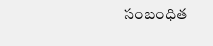సంబంధిత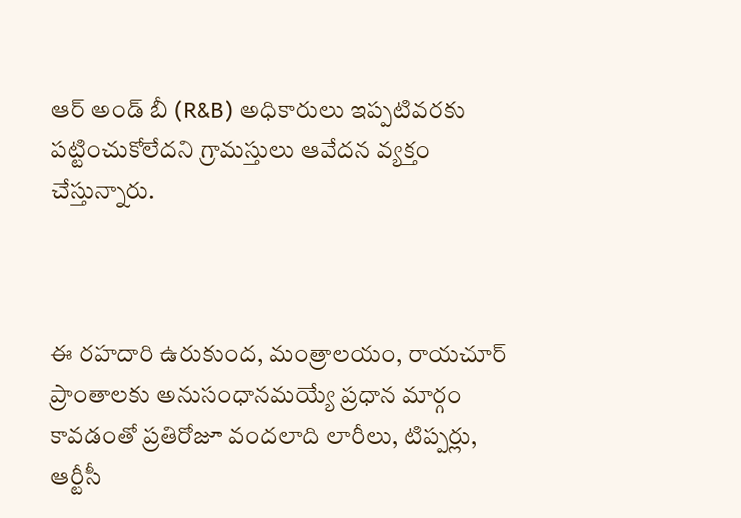ఆర్ అండ్ బీ (R&B) అధికారులు ఇప్పటివరకు పట్టించుకోలేదని గ్రామస్తులు ఆవేదన వ్యక్తం చేస్తున్నారు.



ఈ రహదారి ఉరుకుంద, మంత్రాలయం, రాయచూర్ ప్రాంతాలకు అనుసంధానమయ్యే ప్రధాన మార్గం కావడంతో ప్రతిరోజూ వందలాది లారీలు, టిప్పర్లు, ఆర్టీసీ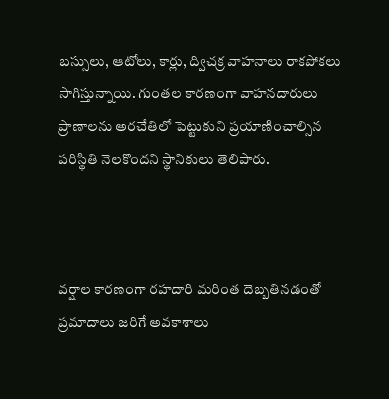బస్సులు, ఆటోలు, కార్లు, ద్విచక్ర వాహనాలు రాకపోకలు సాగిస్తున్నాయి. గుంతల కారణంగా వాహనదారులు ప్రాణాలను అరచేతిలో పెట్టుకుని ప్రయాణించాల్సిన పరిస్థితి నెలకొందని స్థానికులు తెలిపారు.



వర్షాల కారణంగా రహదారి మరింత దెబ్బతినడంతో ప్రమాదాలు జరిగే అవకాశాలు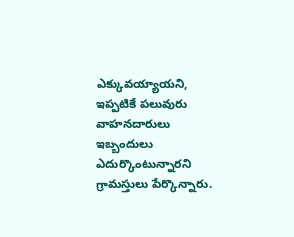ఎక్కువయ్యాయని, ఇప్పటికే పలువురు వాహనదారులు ఇబ్బందులు ఎదుర్కొంటున్నారని గ్రామస్తులు పేర్కొన్నారు.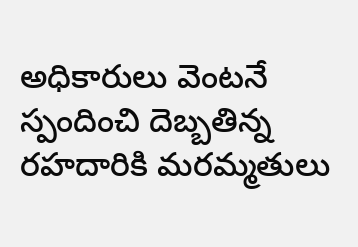అధికారులు వెంటనే స్పందించి దెబ్బతిన్న రహదారికి మరమ్మతులు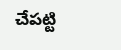చేపట్టి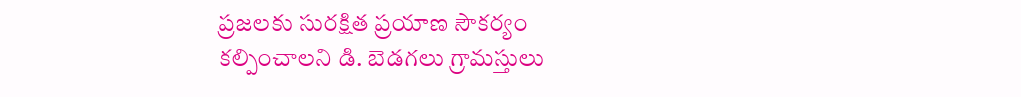ప్రజలకు సురక్షిత ప్రయాణ సౌకర్యం కల్పించాలని డి. బెడగలు గ్రామస్తులు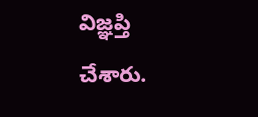విజ్ఞప్తి చేశారు.